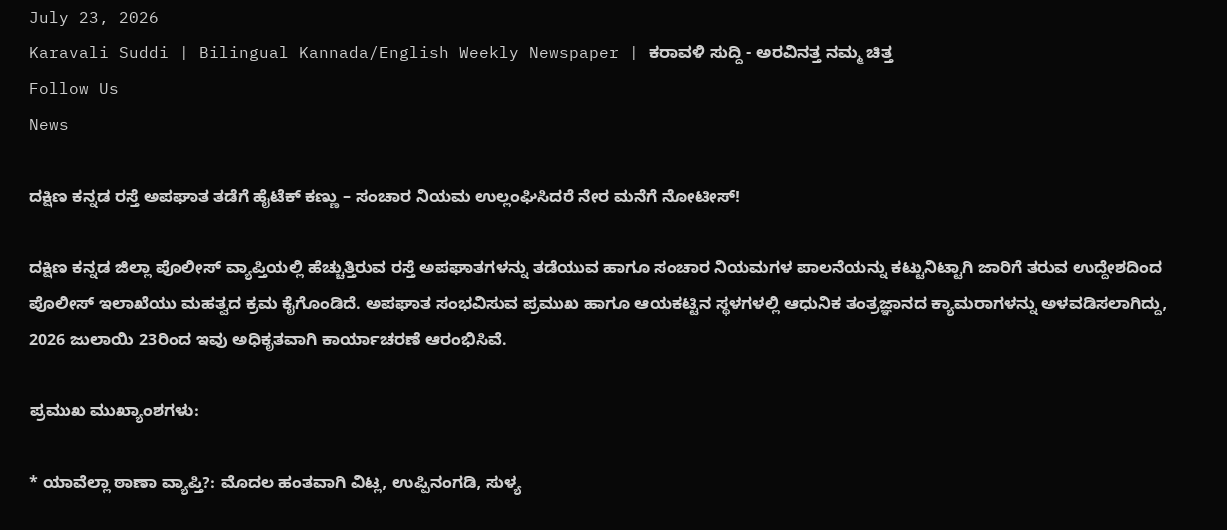July 23, 2026
Karavali Suddi | Bilingual Kannada/English Weekly Newspaper | ಕರಾವಳಿ ಸುದ್ದಿ - ಅರವಿನತ್ತ ನಮ್ಮ ಚಿತ್ತ
Follow Us
News

ದಕ್ಷಿಣ ಕನ್ನಡ ರಸ್ತೆ ಅಪಘಾತ ತಡೆಗೆ ಹೈಟೆಕ್ ಕಣ್ಣು – ಸಂಚಾರ ನಿಯಮ ಉಲ್ಲಂಘಿಸಿದರೆ ನೇರ ಮನೆಗೆ ನೋಟೀಸ್!

ದಕ್ಷಿಣ ಕನ್ನಡ ಜಿಲ್ಲಾ ಪೊಲೀಸ್ ವ್ಯಾಪ್ತಿಯಲ್ಲಿ ಹೆಚ್ಚುತ್ತಿರುವ ರಸ್ತೆ ಅಪಘಾತಗಳನ್ನು ತಡೆಯುವ ಹಾಗೂ ಸಂಚಾರ ನಿಯಮಗಳ ಪಾಲನೆಯನ್ನು ಕಟ್ಟುನಿಟ್ಟಾಗಿ ಜಾರಿಗೆ ತರುವ ಉದ್ದೇಶದಿಂದ ಪೊಲೀಸ್ ಇಲಾಖೆಯು ಮಹತ್ವದ ಕ್ರಮ ಕೈಗೊಂಡಿದೆ. ಅಪಘಾತ ಸಂಭವಿಸುವ ಪ್ರಮುಖ ಹಾಗೂ ಆಯಕಟ್ಟಿನ ಸ್ಥಳಗಳಲ್ಲಿ ಆಧುನಿಕ ತಂತ್ರಜ್ಞಾನದ ಕ್ಯಾಮರಾಗಳನ್ನು ಅಳವಡಿಸಲಾಗಿದ್ದು, 2026 ಜುಲಾಯಿ 23ರಿಂದ ಇವು ಅಧಿಕೃತವಾಗಿ ಕಾರ್ಯಾಚರಣೆ ಆರಂಭಿಸಿವೆ.

ಪ್ರಮುಖ ಮುಖ್ಯಾಂಶಗಳು:

* ಯಾವೆಲ್ಲಾ ಠಾಣಾ ವ್ಯಾಪ್ತಿ?: ಮೊದಲ ಹಂತವಾಗಿ ವಿಟ್ಲ, ಉಪ್ಪಿನಂಗಡಿ, ಸುಳ್ಯ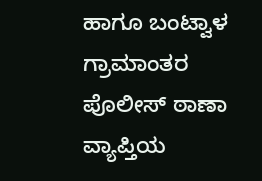ಹಾಗೂ ಬಂಟ್ವಾಳ ಗ್ರಾಮಾಂತರ ಪೊಲೀಸ್ ಠಾಣಾ ವ್ಯಾಪ್ತಿಯ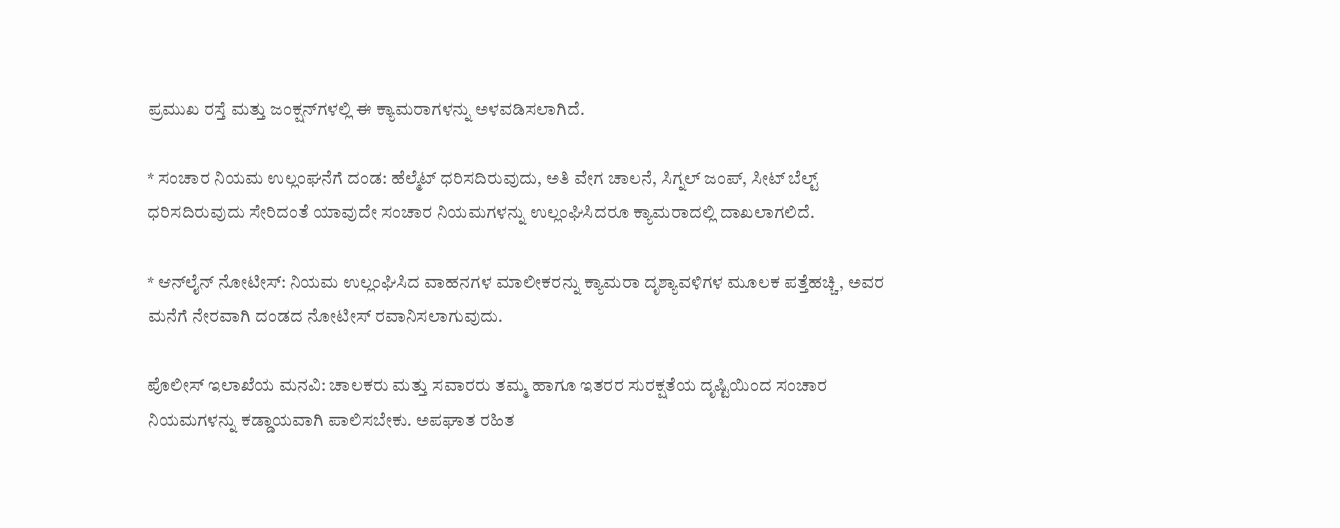ಪ್ರಮುಖ ರಸ್ತೆ ಮತ್ತು ಜಂಕ್ಷನ್‌ಗಳಲ್ಲಿ ಈ ಕ್ಯಾಮರಾಗಳನ್ನು ಅಳವಡಿಸಲಾಗಿದೆ.

* ಸಂಚಾರ ನಿಯಮ ಉಲ್ಲಂಘನೆಗೆ ದಂಡ: ಹೆಲ್ಮೆಟ್ ಧರಿಸದಿರುವುದು, ಅತಿ ವೇಗ ಚಾಲನೆ, ಸಿಗ್ನಲ್ ಜಂಪ್, ಸೀಟ್ ಬೆಲ್ಟ್ ಧರಿಸದಿರುವುದು ಸೇರಿದಂತೆ ಯಾವುದೇ ಸಂಚಾರ ನಿಯಮಗಳನ್ನು ಉಲ್ಲಂಘಿಸಿದರೂ ಕ್ಯಾಮರಾದಲ್ಲಿ ದಾಖಲಾಗಲಿದೆ.

* ಆನ್‌ಲೈನ್ ನೋಟೀಸ್: ನಿಯಮ ಉಲ್ಲಂಘಿಸಿದ ವಾಹನಗಳ ಮಾಲೀಕರನ್ನು ಕ್ಯಾಮರಾ ದೃಶ್ಯಾವಳಿಗಳ ಮೂಲಕ ಪತ್ತೆಹಚ್ಚಿ, ಅವರ ಮನೆಗೆ ನೇರವಾಗಿ ದಂಡದ ನೋಟೀಸ್ ರವಾನಿಸಲಾಗುವುದು.

ಪೊಲೀಸ್ ಇಲಾಖೆಯ ಮನವಿ: ಚಾಲಕರು ಮತ್ತು ಸವಾರರು ತಮ್ಮ ಹಾಗೂ ಇತರರ ಸುರಕ್ಷತೆಯ ದೃಷ್ಟಿಯಿಂದ ಸಂಚಾರ ನಿಯಮಗಳನ್ನು ಕಡ್ಡಾಯವಾಗಿ ಪಾಲಿಸಬೇಕು. ಅಪಘಾತ ರಹಿತ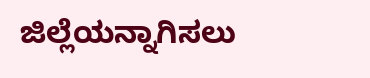ಜಿಲ್ಲೆಯನ್ನಾಗಿಸಲು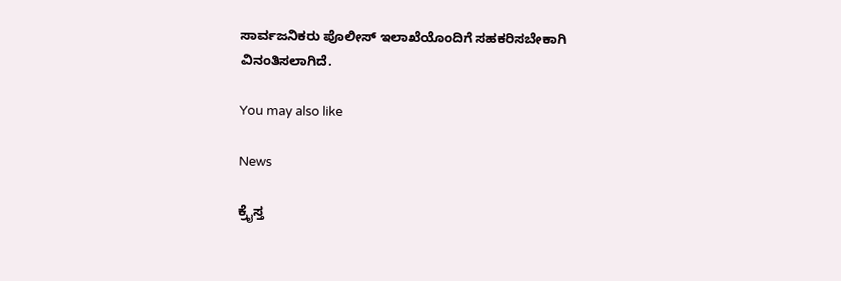ಸಾರ್ವಜನಿಕರು ಪೊಲೀಸ್ ಇಲಾಖೆಯೊಂದಿಗೆ ಸಹಕರಿಸಬೇಕಾಗಿ ವಿನಂತಿಸಲಾಗಿದೆ.

You may also like

News

ಕ್ರೈಸ್ತ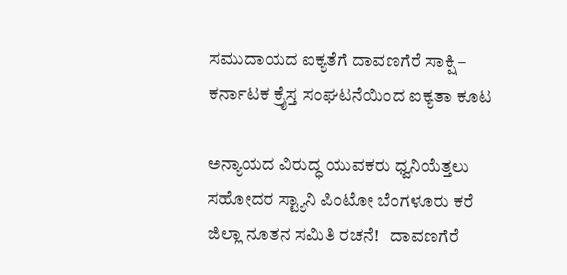ಸಮುದಾಯದ ಐಕ್ಯತೆಗೆ ದಾವಣಗೆರೆ ಸಾಕ್ಷಿ – ಕರ್ನಾಟಕ ಕ್ರೈಸ್ತ ಸಂಘಟನೆಯಿಂದ ಐಕ್ಯತಾ ಕೂಟ

ಅನ್ಯಾಯದ ವಿರುದ್ಧ ಯುವಕರು ಧ್ವನಿಯೆತ್ತಲು ಸಹೋದರ ಸ್ಟ್ಯಾನಿ ಪಿಂಟೋ ಬೆಂಗಳೂರು ಕರೆ ಜಿಲ್ಲಾ ನೂತನ ಸಮಿತಿ ರಚನೆ!   ದಾವಣಗೆರೆ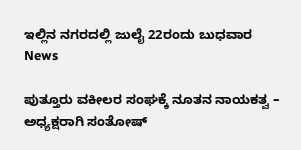ಇಲ್ಲಿನ ನಗರದಲ್ಲಿ ಜುಲೈ 22ರಂದು ಬುಧವಾರ
News

ಪುತ್ತೂರು ವಕೀಲರ ಸಂಘಕ್ಕೆ ನೂತನ ನಾಯಕತ್ವ – ಅಧ್ಯಕ್ಷರಾಗಿ ಸಂತೋಷ್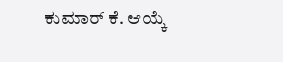ಕುಮಾರ್ ಕೆ. ಆಯ್ಕೆ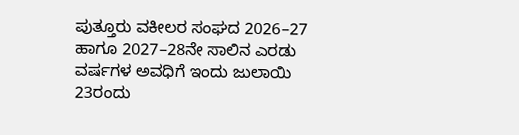ಪುತ್ತೂರು ವಕೀಲರ ಸಂಘದ 2026–27 ಹಾಗೂ 2027–28ನೇ ಸಾಲಿನ ಎರಡು ವರ್ಷಗಳ ಅವಧಿಗೆ ಇಂದು ಜುಲಾಯಿ 23ರಂದು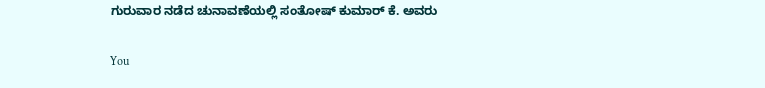ಗುರುವಾರ ನಡೆದ ಚುನಾವಣೆಯಲ್ಲಿ ಸಂತೋಷ್ ಕುಮಾರ್ ಕೆ. ಅವರು

You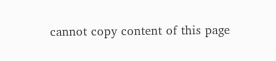cannot copy content of this page